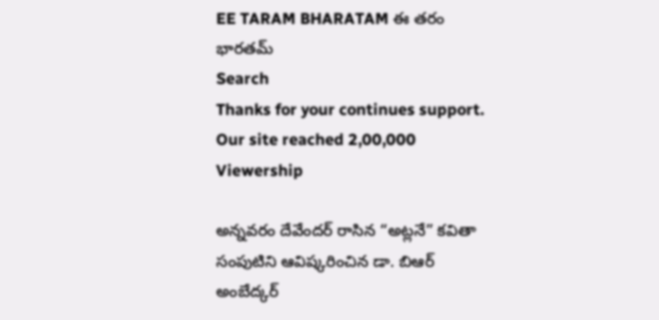EE TARAM BHARATAM ఈ తరం భారతమ్
Search
Thanks for your continues support. Our site reached 2,00,000 Viewership

అన్నవరం దేవేందర్ రాసిన “అట్లనే” కవితా సంపుటిని ఆవిష్కరించిన డా. బిఆర్ అంబేద్కర్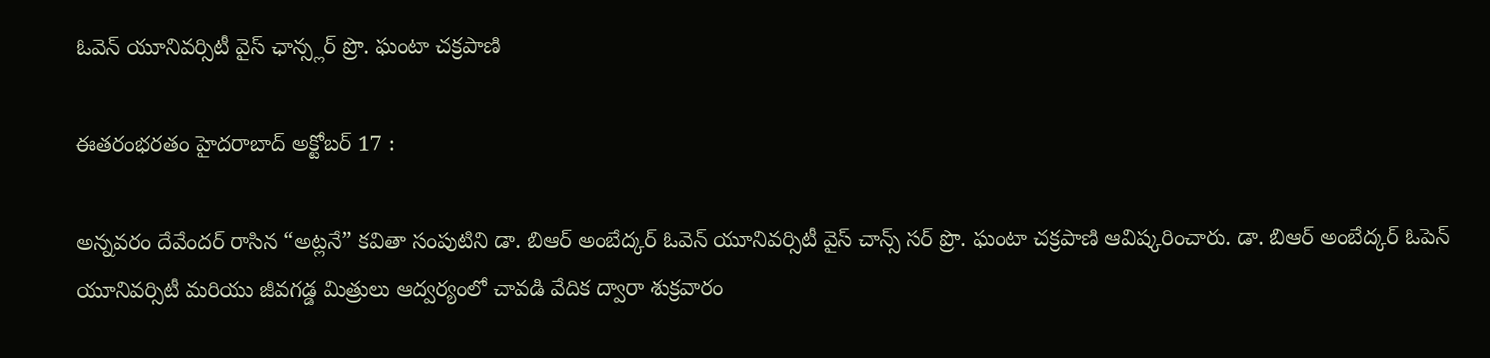ఓవెన్ యూనివర్సిటీ వైస్ ఛాన్స్లర్ ప్రొ. ఘంటా చక్రపాణి

ఈతరంభరతం హైదరాబాద్ అక్టోబర్ 17 :

అన్నవరం దేవేందర్ రాసిన “అట్లనే” కవితా సంపుటిని డా. బిఆర్ అంబేద్కర్ ఓవెన్ యూనివర్సిటీ వైస్ చాన్స్ సర్ ప్రొ. ఘంటా చక్రపాణి ఆవిష్కరించారు. డా. బిఆర్ అంబేద్కర్ ఓపెన్ యూనివర్సిటీ మరియు జీవగడ్డ మిత్రులు ఆద్వర్యంలో చావడి వేదిక ద్వారా శుక్రవారం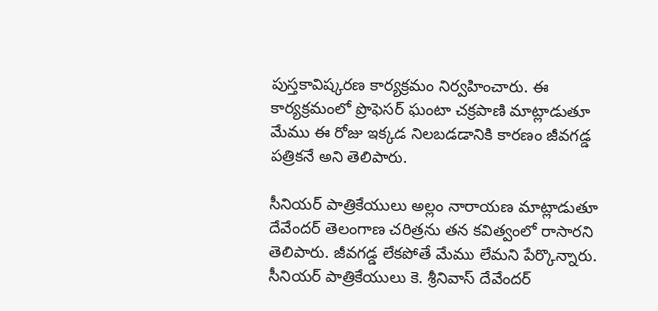పుస్తకావిష్కరణ కార్యక్రమం నిర్వహించారు. ఈ కార్యక్రమంలో ప్రొఫెసర్ ఘంటా చక్రపాణి మాట్లాడుతూ మేము ఈ రోజు ఇక్కడ నిలబడడానికి కారణం జీవగడ్డ పత్రికనే అని తెలిపారు.

సీనియర్ పాత్రికేయులు అల్లం నారాయణ మాట్లాడుతూ దేవేందర్ తెలంగాణ చరిత్రను తన కవిత్వంలో రాసారని తెలిపారు. జీవగడ్డ లేకపోతే మేము లేమని పేర్కొన్నారు. సీనియర్ పాత్రికేయులు కె. శ్రీనివాస్ దేవేందర్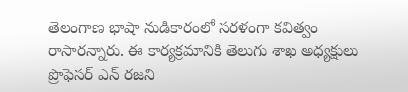తెలంగాణ భాషా నుడికారంలో సరళంగా కవిత్వం రాసారన్నారు. ఈ కార్యక్రమానికి తెలుగు శాఖ అధ్యక్షులు ప్రొఫెసర్ ఎన్ రజని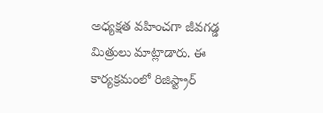అధ్యక్షత వహించగా జీవగడ్డ మిత్రులు మాట్లాడారు. ఈ కార్యక్రమంలో రిజిస్ట్రార్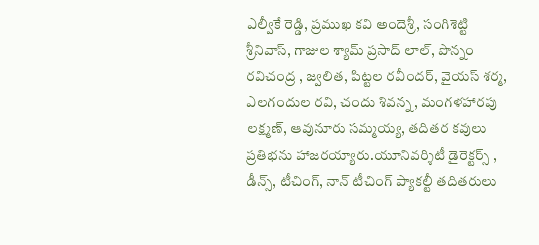ఎల్వీకే రెడ్డి, ప్రముఖ కవి అందెశ్రీ, సంగిశెట్టి శ్రీనివాస్, గాజుల శ్యామ్ ప్రసాద్ లాల్, పొన్నం రవిచంద్ర , జ్వలిత, పిట్టల రవీందర్, వైయస్ శర్మ, ఎలగందుల రవి, చందు శివన్న, మంగళహారపు లక్ష్మణ్, ఆవునూరు సమ్మయ్య, తదితర కవులు ప్రతిభను హాజరయ్యారు.యూనివర్శిటీ డైరెక్టర్స్ , డీన్స్, టీచింగ్, నాన్ టీచింగ్ ప్యాకల్టీ తదితరులు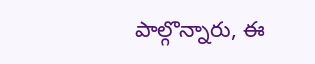పాల్గొన్నారు, ఈ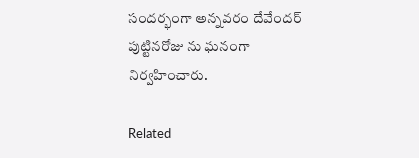సందర్భంగా అన్నవరం దేవేందర్ పుట్టినరోజు ను ఘనంగా నిర్వహించారు.

Related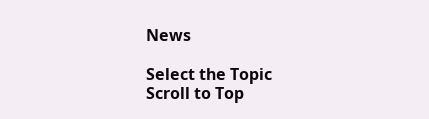News

Select the Topic
Scroll to Top